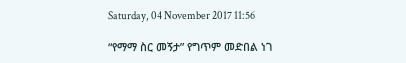Saturday, 04 November 2017 11:56

“የማማ ስር መኝታ” የግጥም መድበል ነገ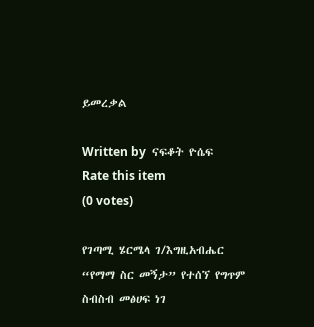ይመረቃል

Written by  ናፍቆት ዮሴፍ
Rate this item
(0 votes)

የገጣሚ ሄርሜላ ገ/እግዚአብሔር “የማማ ስር መኝታ” የተሰኘ የግጥም ስብስብ መፅሀፍ ነገ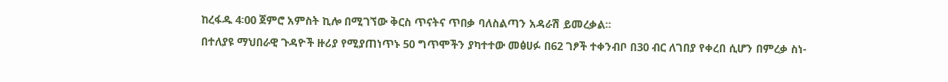ከረፋዱ 4፡00 ጀምሮ አምስት ኪሎ በሚገኘው ቅርስ ጥናትና ጥበቃ ባለስልጣን አዳራሽ ይመረቃል፡፡
በተለያዩ ማህበራዊ ጉዳዮች ዙሪያ የሚያጠነጥኑ 50 ግጥሞችን ያካተተው መፅሀፉ በ62 ገፆች ተቀንብቦ በ30 ብር ለገበያ የቀረበ ሲሆን በምረቃ ስነ-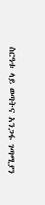ስርዓቱ ላይ ወጣትና አንጋፋ ገጣሚያን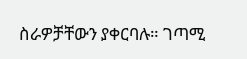ስራዎቻቸውን ያቀርባሉ። ገጣሚ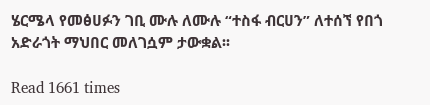ሄርሜላ የመፅሀፉን ገቢ ሙሉ ለሙሉ “ተስፋ ብርሀን” ለተሰኘ የበጎ አድራጎት ማህበር መለገሷም ታውቋል፡፡

Read 1661 times